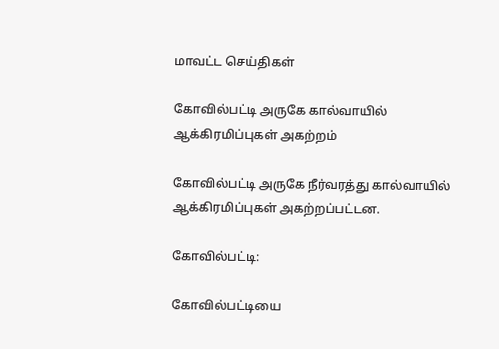மாவட்ட செய்திகள்

கோவில்பட்டி அருகே கால்வாயில் ஆக்கிரமிப்புகள் அகற்றம்

கோவில்பட்டி அருகே நீர்வரத்து கால்வாயில் ஆக்கிரமிப்புகள் அகற்றப்பட்டன.

கோவில்பட்டி:

கோவில்பட்டியை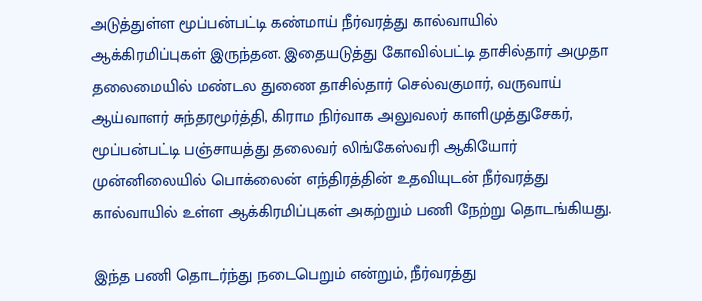அடுத்துள்ள மூப்பன்பட்டி கண்மாய் நீர்வரத்து கால்வாயில் ஆக்கிரமிப்புகள் இருந்தன. இதையடுத்து கோவில்பட்டி தாசில்தார் அமுதா தலைமையில் மண்டல துணை தாசில்தார் செல்வகுமார், வருவாய் ஆய்வாளர் சுந்தரமூர்த்தி, கிராம நிர்வாக அலுவலர் காளிமுத்துசேகர், மூப்பன்பட்டி பஞ்சாயத்து தலைவர் லிங்கேஸ்வரி ஆகியோர் முன்னிலையில் பொக்லைன் எந்திரத்தின் உதவியுடன் நீர்வரத்து கால்வாயில் உள்ள ஆக்கிரமிப்புகள் அகற்றும் பணி நேற்று தொடங்கியது.

இந்த பணி தொடர்ந்து நடைபெறும் என்றும், நீர்வரத்து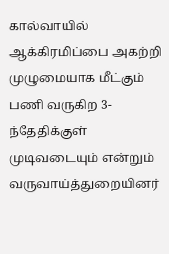கால்வாயில் ஆக்கிரமிப்பை அகற்றி முழுமையாக மீட்கும் பணி வருகிற 3-ந்தேதிக்குள் முடிவடையும் என்றும் வருவாய்த்துறையினர்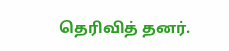தெரிவித் தனர்.